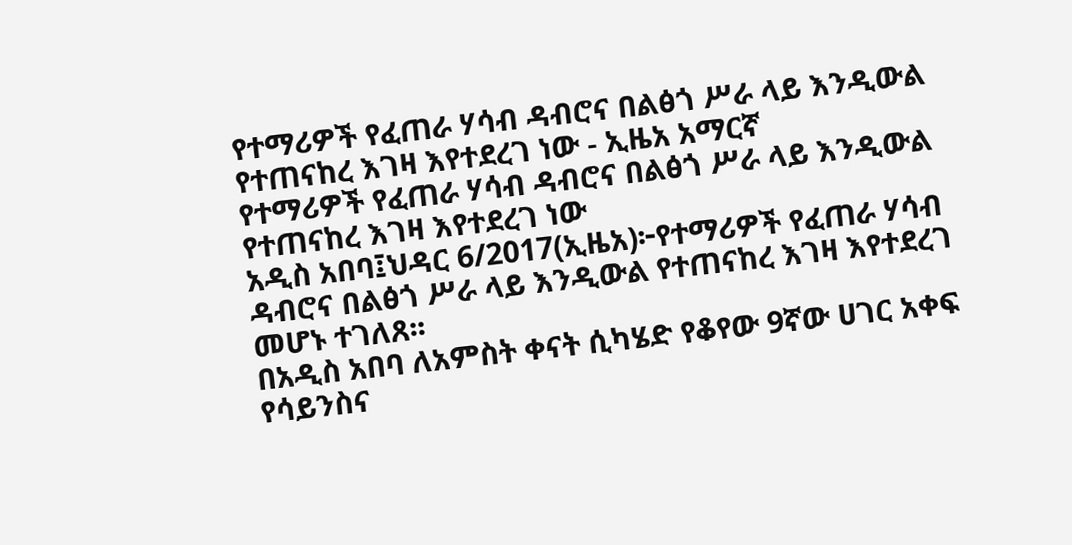የተማሪዎች የፈጠራ ሃሳብ ዳብሮና በልፅጎ ሥራ ላይ እንዲውል የተጠናከረ እገዛ እየተደረገ ነው - ኢዜአ አማርኛ
የተማሪዎች የፈጠራ ሃሳብ ዳብሮና በልፅጎ ሥራ ላይ እንዲውል የተጠናከረ እገዛ እየተደረገ ነው
አዲስ አበባ፤ህዳር 6/2017(ኢዜአ)፦የተማሪዎች የፈጠራ ሃሳብ ዳብሮና በልፅጎ ሥራ ላይ እንዲውል የተጠናከረ እገዛ እየተደረገ መሆኑ ተገለጸ፡፡
በአዲስ አበባ ለአምስት ቀናት ሲካሄድ የቆየው 9ኛው ሀገር አቀፍ የሳይንስና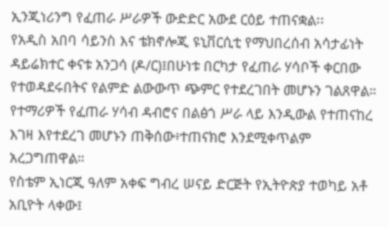ኢንጂነሪንግ የፈጠራ ሥራዎች ውድድር አውደ ርዕይ ተጠናቋል፡፡
የአዲስ አበባ ሳይንስ እና ቴክኖሎጂ ዩኒቨርሲቲ የማህበረሰብ አሳታፊነት ዳይሬክተር ቀናቱ አንጋሳ (ዶ/ር)፤በሁነቱ በርካታ የፈጠራ ሃሳቦች ቀርበው የተወዳደሩበትና የልምድ ልውውጥ ጭምር የተደረገበት መሆኑን ገልጸዋል።
የተማሪዎች የፈጠራ ሃሳብ ዳብሮና በልፅጎ ሥራ ላይ እንዲውል የተጠናከረ እገዛ እየተደረገ መሆኑን ጠቅሰው፥ተጠናክሮ እንደሚቀጥልም አረጋግጠዋል።
የስቴም ኢነርጂ ዓለም አቀፍ ግብረ ሠናይ ድርጅት የኢትዮጵያ ተወካይ አቶ አቢዮት ላቀው፤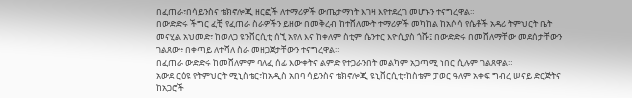በፈጠራ፣በሳይንስና ቴክኖሎጂ ዘርፎች ለተማሪዎች ውጤታማነት እገዛ እየተደረገ መሆኑን ተናግረዋል።
በውድድሩ ችግር ፈቺ የፈጠራ ስራዎችን ይዘው በመቅረብ ከተሸለሙት ተማሪዎች መካከል ከአሶሳ የሴቶች አዳሪ ትምህርት ቤት መናሂል አህመድ፣ ከወለጋ ዩንቨርሲቲ ሰኚ አየለ እና ከቀለም ስቲም ሴንተር እዮሲያስ ጎሹ፤ በውድድሩ በመሸለማቸው መደሰታቸውን ገልጸው፥ በቀጣይ ለተሻለ ስራ መዘጋጀታቸውን ተናግረዋል።
በፈጠራ ውድድሩ ከመሸለምም ባለፈ ሰፊ እውቀትና ልምድ የተጋራንበት መልካም አጋጣሚ ነበር ሲሉም ገልጸዋል።
አውደ ርዕዩ የትምህርት ሚኒስቴር፣ከአዲስ አበባ ሳይንስና ቴክኖሎጂ ዩኒቨርሲቲ፣ከስቴም ፓወር ዓለም አቀፍ ግብረ ሠናይ ድርጅትና ከአጋሮች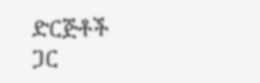ድርጅቶች ጋር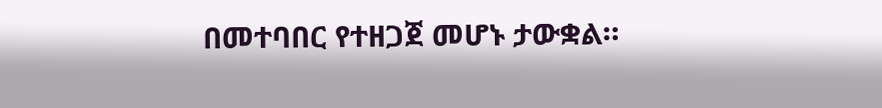በመተባበር የተዘጋጀ መሆኑ ታውቋል።